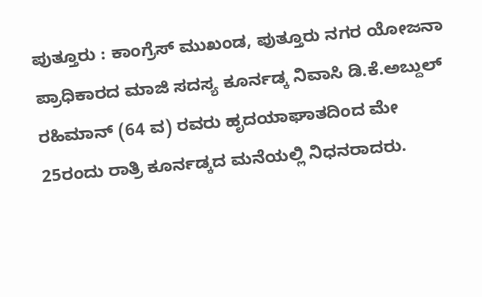ಪುತ್ತೂರು : ಕಾಂಗ್ರೆಸ್ ಮುಖಂಡ, ಪುತ್ತೂರು ನಗರ ಯೋಜನಾ ಪ್ರಾಧಿಕಾರದ ಮಾಜಿ ಸದಸ್ಯ ಕೂರ್ನಡ್ಕ ನಿವಾಸಿ ಡಿ.ಕೆ.ಅಬ್ದುಲ್ ರಹಿಮಾನ್ (64 ವ) ರವರು ಹೃದಯಾಘಾತದಿಂದ ಮೇ 25ರಂದು ರಾತ್ರಿ ಕೂರ್ನಡ್ಕದ ಮನೆಯಲ್ಲಿ ನಿಧನರಾದರು.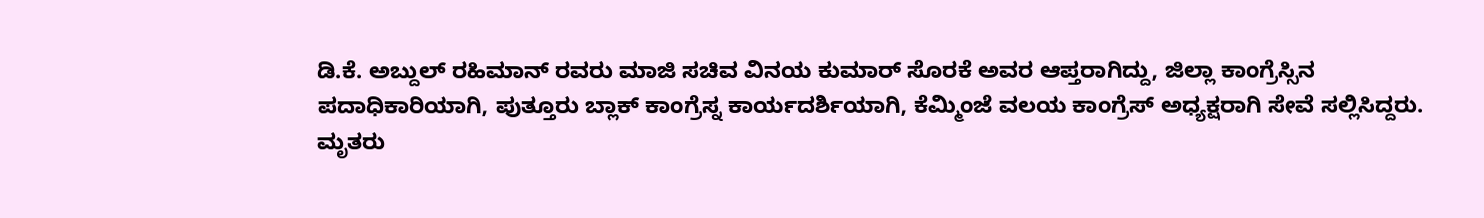ಡಿ.ಕೆ. ಅಬ್ದುಲ್ ರಹಿಮಾನ್ ರವರು ಮಾಜಿ ಸಚಿವ ವಿನಯ ಕುಮಾರ್ ಸೊರಕೆ ಅವರ ಆಪ್ತರಾಗಿದ್ದು, ಜಿಲ್ಲಾ ಕಾಂಗ್ರೆಸ್ಸಿನ ಪದಾಧಿಕಾರಿಯಾಗಿ, ಪುತ್ತೂರು ಬ್ಲಾಕ್ ಕಾಂಗ್ರೆಸ್ನ ಕಾರ್ಯದರ್ಶಿಯಾಗಿ, ಕೆಮ್ಮಿಂಜೆ ವಲಯ ಕಾಂಗ್ರೆಸ್ ಅಧ್ಯಕ್ಷರಾಗಿ ಸೇವೆ ಸಲ್ಲಿಸಿದ್ದರು.
ಮೃತರು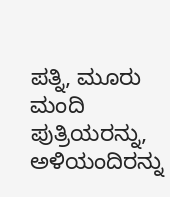ಪತ್ನಿ, ಮೂರು ಮಂದಿ ಪುತ್ರಿಯರನ್ನು, ಅಳಿಯಂದಿರನ್ನು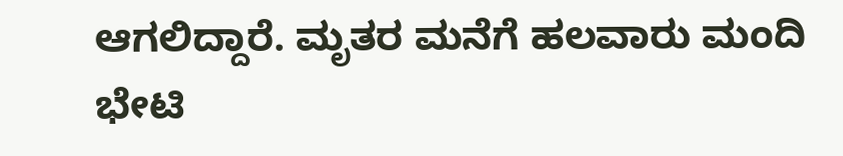ಆಗಲಿದ್ದಾರೆ. ಮೃತರ ಮನೆಗೆ ಹಲವಾರು ಮಂದಿ ಭೇಟಿ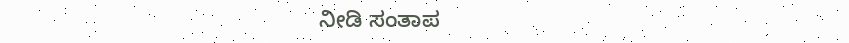ನೀಡಿ ಸಂತಾಪ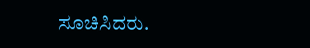ಸೂಚಿಸಿದರು.